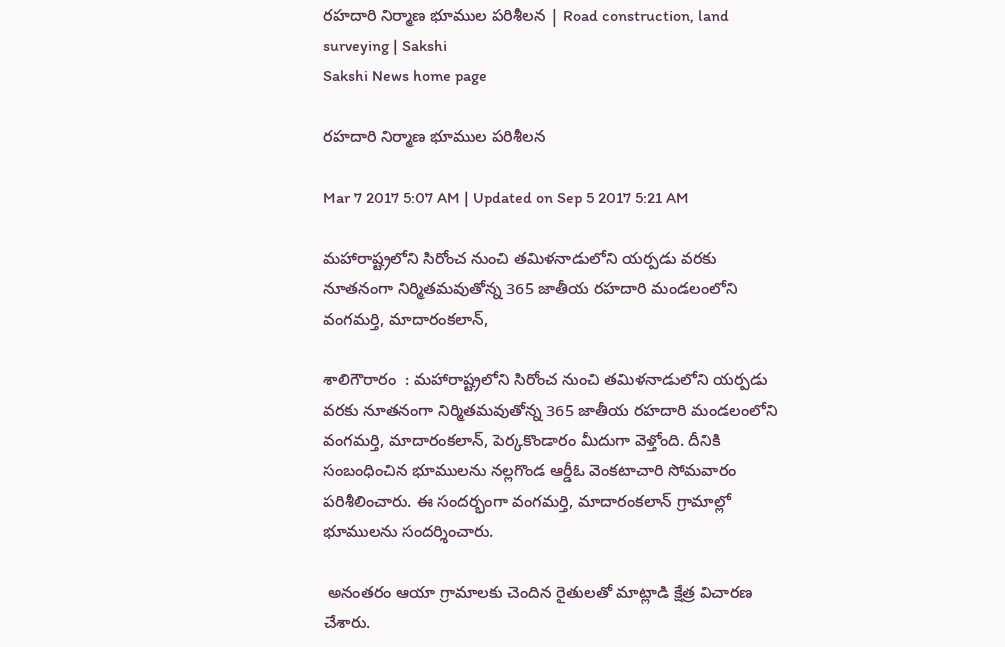రహదారి నిర్మాణ భూముల పరిశీలన | Road construction, land surveying | Sakshi
Sakshi News home page

రహదారి నిర్మాణ భూముల పరిశీలన

Mar 7 2017 5:07 AM | Updated on Sep 5 2017 5:21 AM

మహారాష్ట్రలోని సిరోంచ నుంచి తమిళనాడులోని యర్పడు వరకు నూతనంగా నిర్మితమవుతోన్న 365 జాతీయ రహదారి మండలంలోని వంగమర్తి, మాదారంకలాన్,

శాలిగౌరారం  : మహారాష్ట్రలోని సిరోంచ నుంచి తమిళనాడులోని యర్పడు వరకు నూతనంగా నిర్మితమవుతోన్న 365 జాతీయ రహదారి మండలంలోని వంగమర్తి, మాదారంకలాన్, పెర్కకొండారం మీదుగా వెళ్తోంది. దీనికి సంబంధించిన భూములను నల్లగొండ ఆర్డీఓ వెంకటాచారి సోమవారం పరిశీలించారు. ఈ సందర్భంగా వంగమర్తి, మాదారంకలాన్‌ గ్రామాల్లో భూములను సందర్శించారు.

 అనంతరం ఆయా గ్రామాలకు చెందిన రైతులతో మాట్లాడి క్షేత్ర విచారణ చేశారు.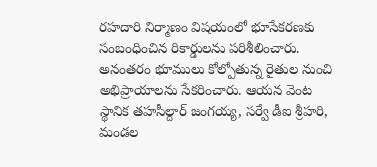రహదారి నిర్మాణం విషయంలో భూసేకరణకు సంబంధించిన రికార్డులను పరిశీలించారు. అనంతరం భూములు కోల్పోతున్న రైతుల నుంచి అభిప్రాయాలను సేకరించారు. ఆయన వెంట స్థానిక తహసీల్దార్‌ జంగయ్య, సర్వే డీఐ శ్రీహరి, మండల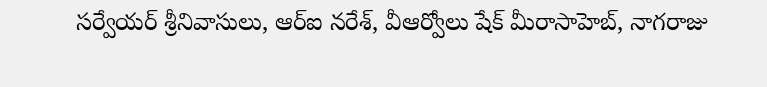సర్వేయర్‌ శ్రీనివాసులు, ఆర్‌ఐ నరేశ్, వీఆర్వోలు షేక్‌ మీరాసాహెబ్, నాగరాజు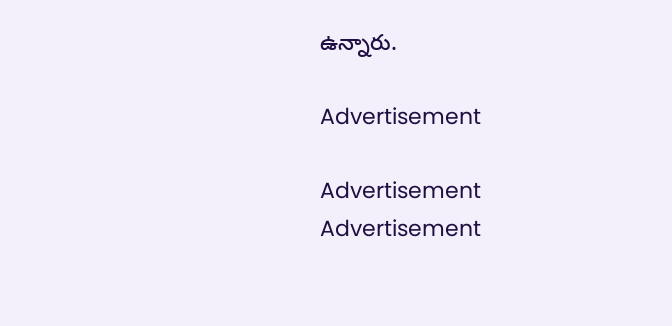ఉన్నారు.

Advertisement

Advertisement
Advertisement